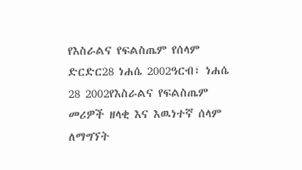የእስራልና የፍልስጤም የሰላም ድርድር28 ነሐሴ 2002ዓርብ፣ ነሐሴ 28 2002የእስራልና የፍልስጤም መሪዎች ዘላቂ እና እዉነተኛ ሰላም ለማግኘት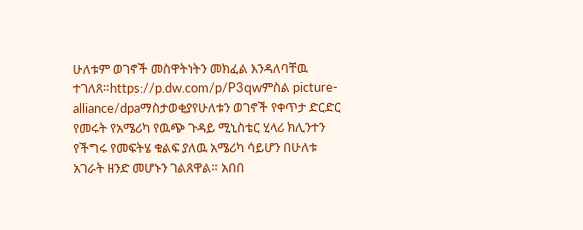ሁለቱም ወገኖች መስዋትነትን መክፈል እንዳለባቸዉ ተገለጸ።https://p.dw.com/p/P3qwምስል picture-alliance/dpaማስታወቂያየሁለቱን ወገኖች የቀጥታ ድርድር የመሩት የአሜሪካ የዉጭ ጉዳይ ሚኒስቴር ሂላሪ ክሊንተን የችግሩ የመፍትሄ ቁልፍ ያለዉ አሜሪካ ሳይሆን በሁለቱ አገራት ዘንድ መሆኑን ገልጸዋል። አበበ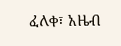ፈለቀ፣ አዜብ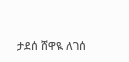ታደሰ ሸዋዪ ለገሰ